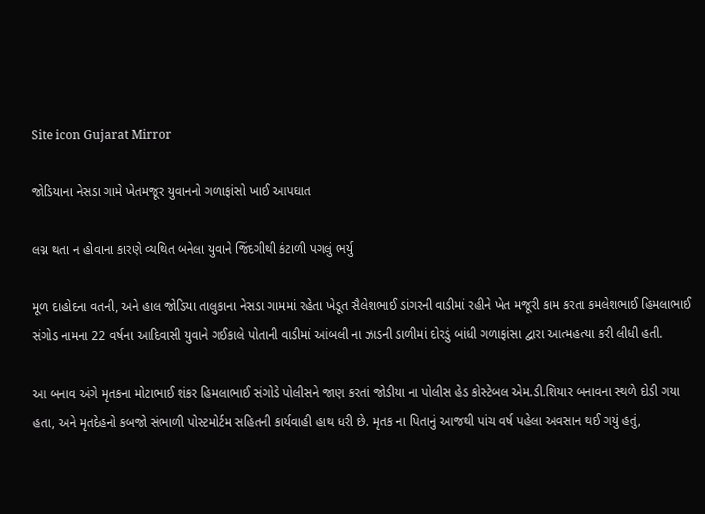Site icon Gujarat Mirror

જોડિયાના નેસડા ગામે ખેતમજૂર યુવાનનો ગળાફાંસો ખાઈ આપઘાત

લગ્ન થતા ન હોવાના કારણે વ્યથિત બનેલા યુવાને જિંદગીથી કંટાળી પગલું ભર્યુ

મૂળ દાહોદના વતની, અને હાલ જોડિયા તાલુકાના નેસડા ગામમાં રહેતા ખેડૂત સૈલેશભાઈ ડાંગરની વાડીમાં રહીને ખેત મજૂરી કામ કરતા કમલેશભાઈ હિમલાભાઈ સંગોડ નામના 22 વર્ષના આદિવાસી યુવાને ગઈકાલે પોતાની વાડીમાં આંબલી ના ઝાડની ડાળીમાં દોરડું બાંધી ગળાફાંસા દ્વારા આત્મહત્યા કરી લીધી હતી.

આ બનાવ અંગે મૃતકના મોટાભાઈ શંકર હિમલાભાઈ સંગોડે પોલીસને જાણ કરતાં જોડીયા ના પોલીસ હેડ કોસ્ટેબલ એમ.ડી.શિયાર બનાવના સ્થળે દોડી ગયા હતા, અને મૃતદેહનો કબજો સંભાળી પોસ્ટમોર્ટમ સહિતની કાર્યવાહી હાથ ધરી છે. મૃતક ના પિતાનું આજથી પાંચ વર્ષ પહેલા અવસાન થઈ ગયું હતું,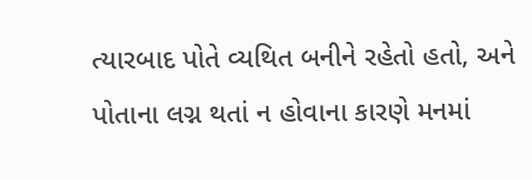ત્યારબાદ પોતે વ્યથિત બનીને રહેતો હતો, અને પોતાના લગ્ન થતાં ન હોવાના કારણે મનમાં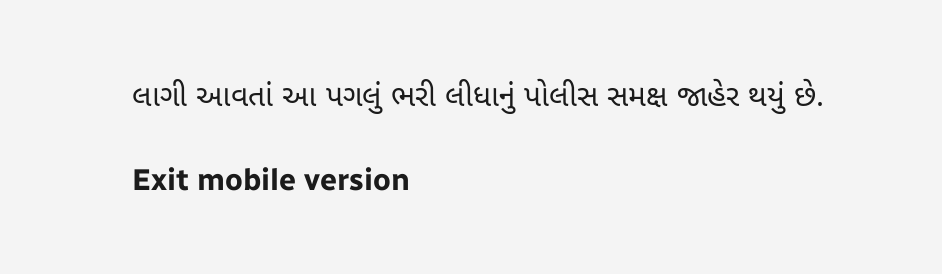લાગી આવતાં આ પગલું ભરી લીધાનું પોલીસ સમક્ષ જાહેર થયું છે.

Exit mobile version